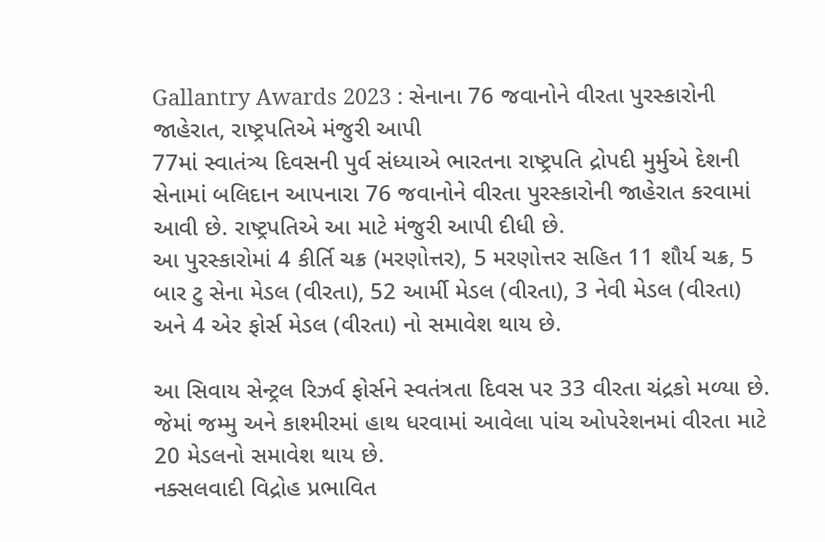Gallantry Awards 2023 : સેનાના 76 જવાનોને વીરતા પુરસ્કારોની જાહેરાત, રાષ્ટ્રપતિએ મંજુરી આપી
77માં સ્વાતંત્ર્ય દિવસની પુર્વ સંધ્યાએ ભારતના રાષ્ટ્રપતિ દ્રોપદી મુર્મુએ દેશની સેનામાં બલિદાન આપનારા 76 જવાનોને વીરતા પુરસ્કારોની જાહેરાત કરવામાં આવી છે. રાષ્ટ્રપતિએ આ માટે મંજુરી આપી દીધી છે.
આ પુરસ્કારોમાં 4 કીર્તિ ચક્ર (મરણોત્તર), 5 મરણોત્તર સહિત 11 શૌર્ય ચક્ર, 5 બાર ટુ સેના મેડલ (વીરતા), 52 આર્મી મેડલ (વીરતા), 3 નેવી મેડલ (વીરતા) અને 4 એર ફોર્સ મેડલ (વીરતા) નો સમાવેશ થાય છે.

આ સિવાય સેન્ટ્રલ રિઝર્વ ફોર્સને સ્વતંત્રતા દિવસ પર 33 વીરતા ચંદ્રકો મળ્યા છે. જેમાં જમ્મુ અને કાશ્મીરમાં હાથ ધરવામાં આવેલા પાંચ ઓપરેશનમાં વીરતા માટે 20 મેડલનો સમાવેશ થાય છે.
નક્સલવાદી વિદ્રોહ પ્રભાવિત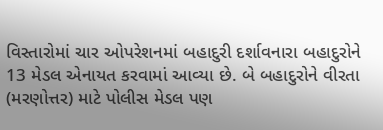વિસ્તારોમાં ચાર ઓપરેશનમાં બહાદુરી દર્શાવનારા બહાદુરોને 13 મેડલ એનાયત કરવામાં આવ્યા છે. બે બહાદુરોને વીરતા (મરણોત્તર) માટે પોલીસ મેડલ પણ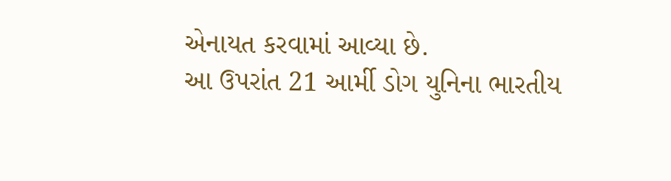એનાયત કરવામાં આવ્યા છે.
આ ઉપરાંત 21 આર્મી ડોગ યુનિના ભારતીય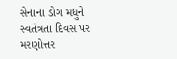સેનાના ડોગ મધુને સ્વતંત્રતા દિવસ પર મરણોત્તર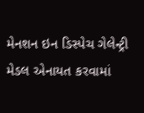મેનશન ઇન ડિસ્પેચ ગેલેન્ટ્રી મેડલ એનાયત કરવામાં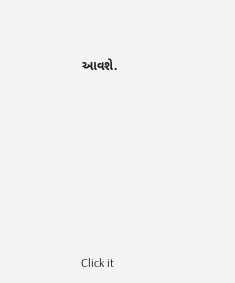આવશે.












Click it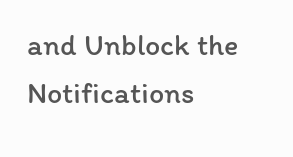and Unblock the Notifications